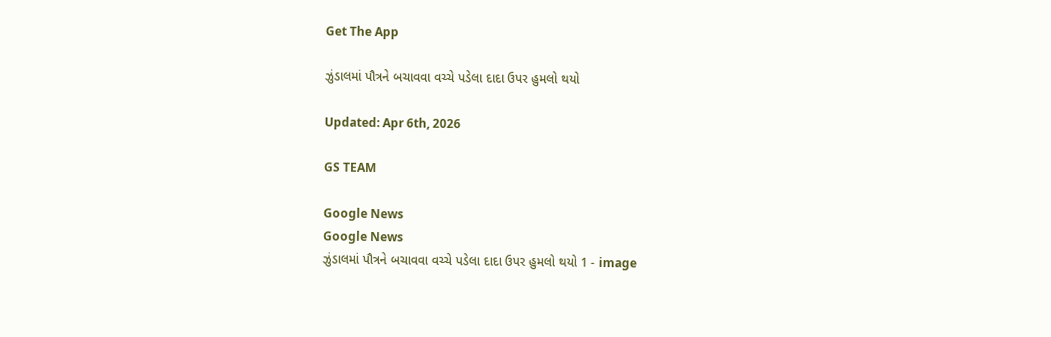Get The App

ઝુંડાલમાં પૌત્રને બચાવવા વચ્ચે પડેલા દાદા ઉપર હુમલો થયો

Updated: Apr 6th, 2026

GS TEAM

Google News
Google News
ઝુંડાલમાં પૌત્રને બચાવવા વચ્ચે પડેલા દાદા ઉપર હુમલો થયો 1 - image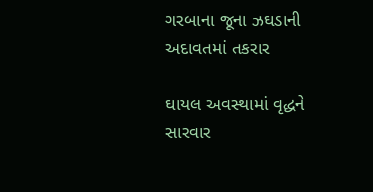ગરબાના જૂના ઝઘડાની અદાવતમાં તકરાર

ઘાયલ અવસ્થામાં વૃદ્ધને સારવાર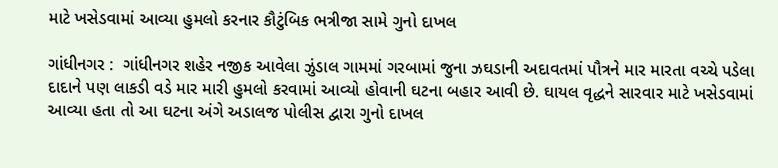માટે ખસેડવામાં આવ્યા હુમલો કરનાર કૌટુંબિક ભત્રીજા સામે ગુનો દાખલ

ગાંધીનગર :  ગાંધીનગર શહેર નજીક આવેલા ઝુંડાલ ગામમાં ગરબામાં જુના ઝઘડાની અદાવતમાં પૌત્રને માર મારતા વચ્ચે પડેલા દાદાને પણ લાકડી વડે માર મારી હુમલો કરવામાં આવ્યો હોવાની ઘટના બહાર આવી છે. ઘાયલ વૃદ્ધને સારવાર માટે ખસેડવામાં આવ્યા હતા તો આ ઘટના અંગે અડાલજ પોલીસ દ્વારા ગુનો દાખલ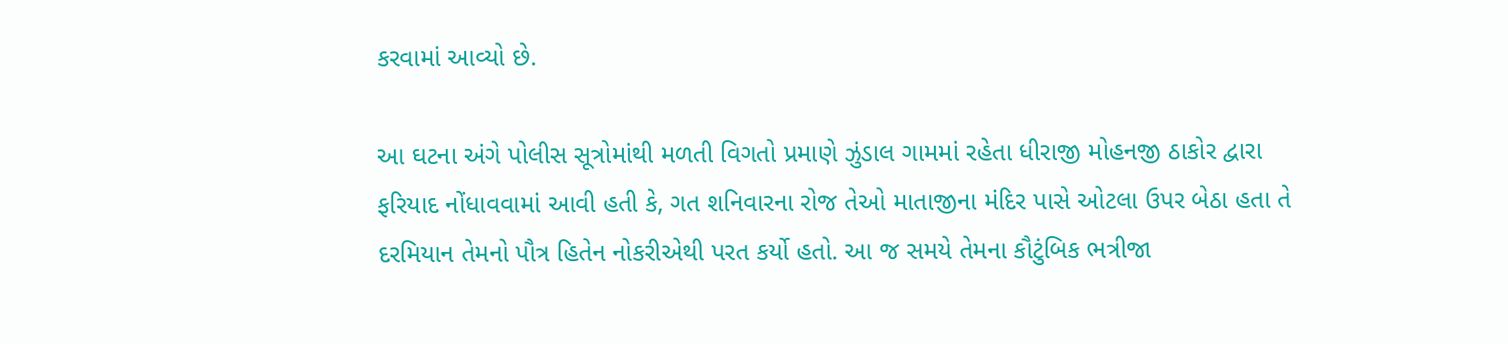કરવામાં આવ્યો છે.

આ ઘટના અંગે પોલીસ સૂત્રોમાંથી મળતી વિગતો પ્રમાણે ઝુંડાલ ગામમાં રહેતા ધીરાજી મોહનજી ઠાકોર દ્વારા ફરિયાદ નોંધાવવામાં આવી હતી કે, ગત શનિવારના રોજ તેઓ માતાજીના મંદિર પાસે ઓટલા ઉપર બેઠા હતા તે દરમિયાન તેમનો પૌત્ર હિતેન નોકરીએથી પરત કર્યો હતો. આ જ સમયે તેમના કૌટુંબિક ભત્રીજા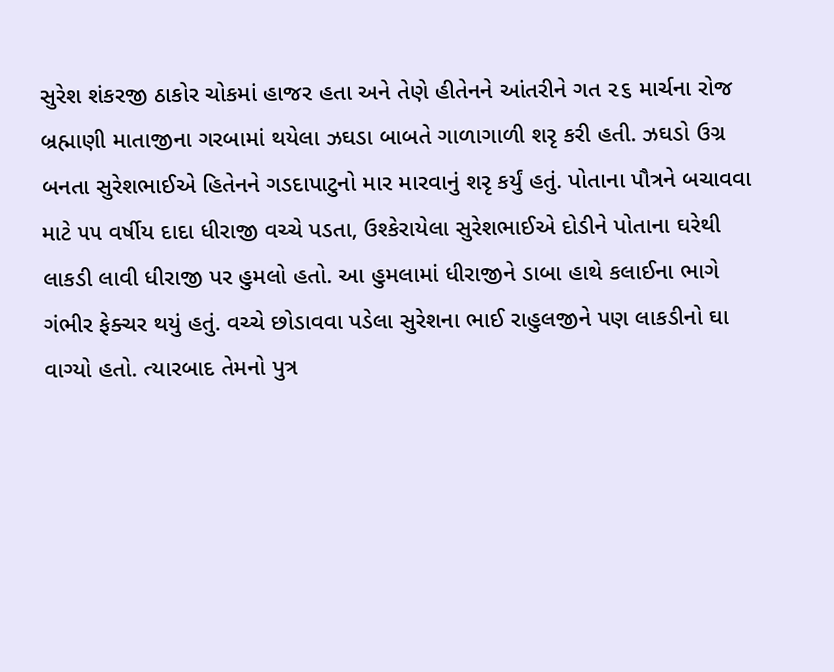સુરેશ શંકરજી ઠાકોર ચોકમાં હાજર હતા અને તેણે હીતેનને આંતરીને ગત ૨૬ માર્ચના રોજ બ્રહ્માણી માતાજીના ગરબામાં થયેલા ઝઘડા બાબતે ગાળાગાળી શરૃ કરી હતી. ઝઘડો ઉગ્ર બનતા સુરેશભાઈએ હિતેનને ગડદાપાટુનો માર મારવાનું શરૃ કર્યું હતું. પોતાના પૌત્રને બચાવવા માટે ૫૫ વર્ષીય દાદા ધીરાજી વચ્ચે પડતા, ઉશ્કેરાયેલા સુરેશભાઈએ દોડીને પોતાના ઘરેથી લાકડી લાવી ધીરાજી પર હુમલો હતો. આ હુમલામાં ધીરાજીને ડાબા હાથે કલાઈના ભાગે ગંભીર ફેક્ચર થયું હતું. વચ્ચે છોડાવવા પડેલા સુરેશના ભાઈ રાહુલજીને પણ લાકડીનો ઘા વાગ્યો હતો. ત્યારબાદ તેમનો પુત્ર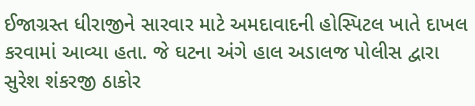ઈજાગ્રસ્ત ધીરાજીને સારવાર માટે અમદાવાદની હોસ્પિટલ ખાતે દાખલ કરવામાં આવ્યા હતા. જે ઘટના અંગે હાલ અડાલજ પોલીસ દ્વારા સુરેશ શંકરજી ઠાકોર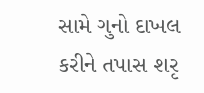સામે ગુનો દાખલ કરીને તપાસ શરૃ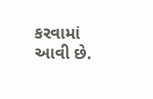કરવામાં આવી છે.